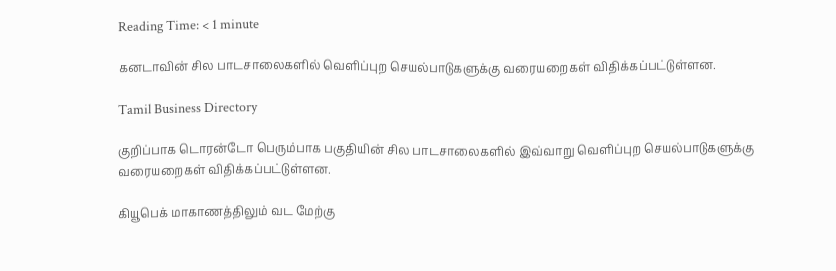Reading Time: < 1 minute

கனடாவின் சில பாடசாலைகளில் வெளிப்புற செயல்பாடுகளுக்கு வரையறைகள் விதிக்கப்பட்டுள்ளன.

Tamil Business Directory

குறிப்பாக டொரன்டோ பெரும்பாக பகுதியின் சில பாடசாலைகளில் இவ்வாறு வெளிப்புற செயல்பாடுகளுக்கு வரையறைகள் விதிக்கப்பட்டுள்ளன.

கியூபெக் மாகாணத்திலும் வட மேற்கு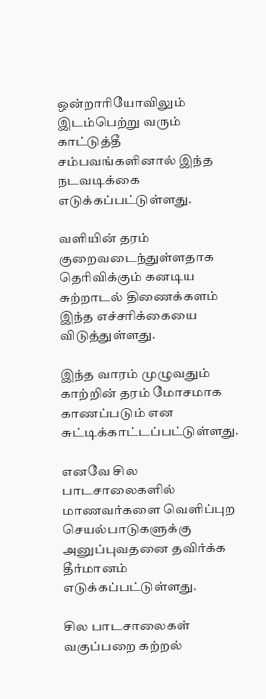ஒன்றாரியோவிலும் இடம்பெற்று வரும் காட்டுத்தீ சம்பவங்களினால் இந்த நடவடிக்கை எடுக்கப்பட்டுள்ளது.

வளியின் தரம் குறைவடைந்துள்ளதாக தெரிவிக்கும் கனடிய சுற்றாடல் திணைக்களம் இந்த எச்சரிக்கையை விடுத்துள்ளது.

இந்த வாரம் முழுவதும் காற்றின் தரம் மோசமாக காணப்படும் என சுட்டிக்காட்டப்பட்டுள்ளது.

எனவே சில பாடசாலைகளில் மாணவர்களை வெளிப்புற செயல்பாடுகளுக்கு அனுப்புவதனை தவிர்க்க தீர்மானம் எடுக்கப்பட்டுள்ளது.

சில பாடசாலைகள் வகுப்பறை கற்றல்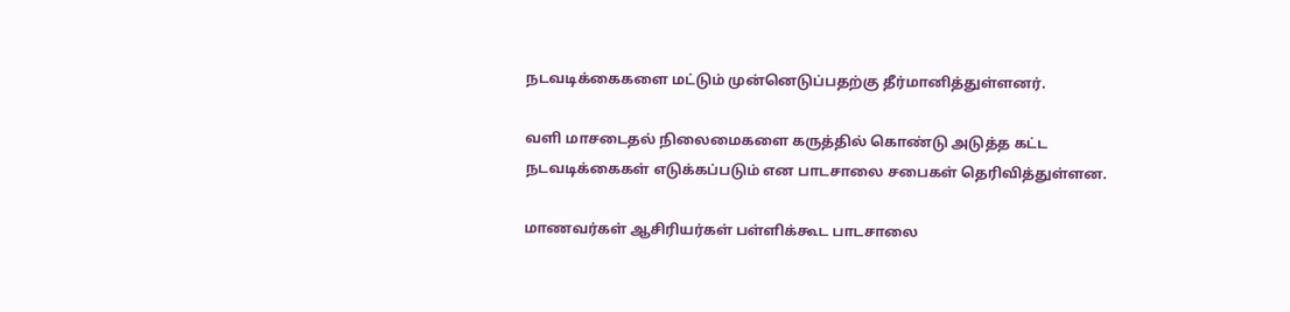நடவடிக்கைகளை மட்டும் முன்னெடுப்பதற்கு தீர்மானித்துள்ளனர்.

வளி மாசடைதல் நிலைமைகளை கருத்தில் கொண்டு அடுத்த கட்ட நடவடிக்கைகள் எடுக்கப்படும் என பாடசாலை சபைகள் தெரிவித்துள்ளன.

மாணவர்கள் ஆசிரியர்கள் பள்ளிக்கூட பாடசாலை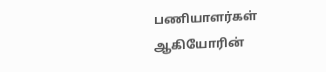பணியாளர்கள் ஆகியோரின்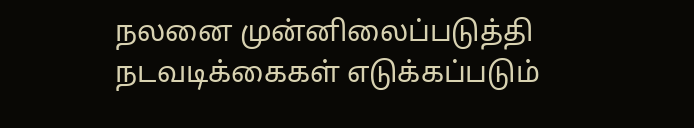நலனை முன்னிலைப்படுத்தி நடவடிக்கைகள் எடுக்கப்படும்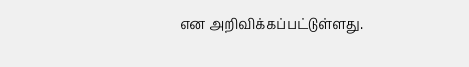என அறிவிக்கப்பட்டுள்ளது.